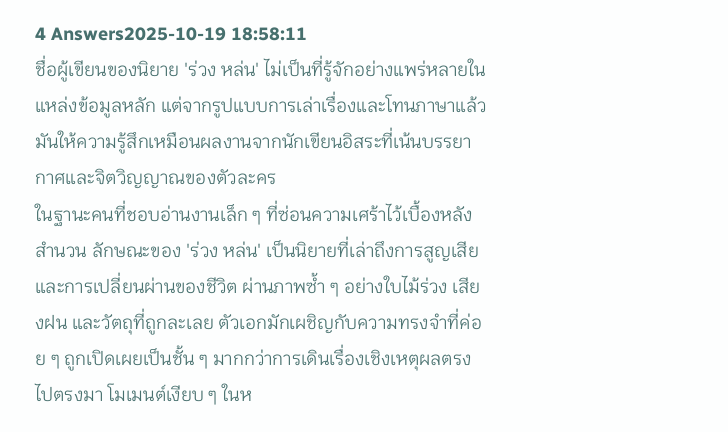4 Answers2025-10-19 18:58:11
ชื่อผู้เขียนของนิยาย 'ร่วง หล่น' ไม่เป็นที่รู้จักอย่างแพร่หลายในแหล่งข้อมูลหลัก แต่จากรูปแบบการเล่าเรื่องและโทนภาษาแล้วมันให้ความรู้สึกเหมือนผลงานจากนักเขียนอิสระที่เน้นบรรยากาศและจิตวิญญาณของตัวละคร
ในฐานะคนที่ชอบอ่านงานเล็ก ๆ ที่ซ่อนความเศร้าไว้เบื้องหลังสำนวน ลักษณะของ 'ร่วง หล่น' เป็นนิยายที่เล่าถึงการสูญเสียและการเปลี่ยนผ่านของชีวิต ผ่านภาพซ้ำ ๆ อย่างใบไม้ร่วง เสียงฝน และวัตถุที่ถูกละเลย ตัวเอกมักเผชิญกับความทรงจำที่ค่อย ๆ ถูกเปิดเผยเป็นชั้น ๆ มากกว่าการเดินเรื่องเชิงเหตุผลตรงไปตรงมา โมเมนต์เงียบ ๆ ในห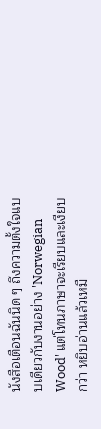นังสือเตือนฉันนิด ๆ ถึงความตั้งใจแบบเดียวกับงานอย่าง 'Norwegian Wood' แต่โทนภาษาจะเรียบและเงียบกว่า หยิบอ่านแล้วเหมื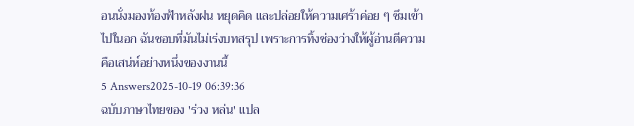อนนั่งมองท้องฟ้าหลังฝน หยุดคิด และปล่อยให้ความเศร้าค่อย ๆ ซึมเข้าไปในอก ฉันชอบที่มันไม่เร่งบทสรุป เพราะการทิ้งช่องว่างให้ผู้อ่านตีความคือเสน่ห์อย่างหนึ่งของงานนี้
5 Answers2025-10-19 06:39:36
ฉบับภาษาไทยของ 'ร่วง หล่น' แปล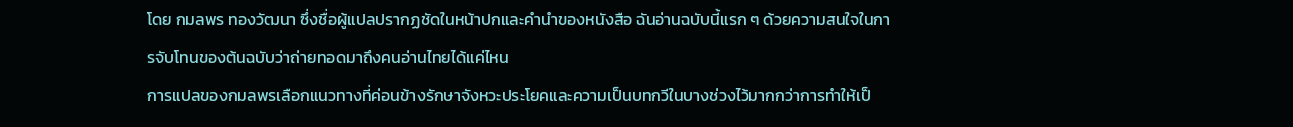โดย กมลพร ทองวัฒนา ซึ่งชื่อผู้แปลปรากฏชัดในหน้าปกและคำนำของหนังสือ ฉันอ่านฉบับนี้แรก ๆ ด้วยความสนใจในการจับโทนของต้นฉบับว่าถ่ายทอดมาถึงคนอ่านไทยได้แค่ไหน
การแปลของกมลพรเลือกแนวทางที่ค่อนข้างรักษาจังหวะประโยคและความเป็นบทกวีในบางช่วงไว้มากกว่าการทำให้เป็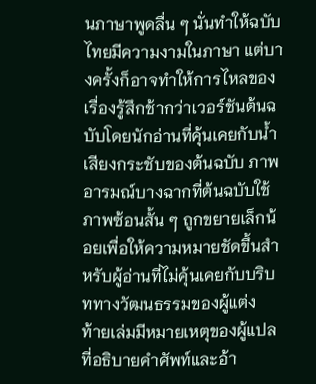นภาษาพูดลื่น ๆ นั่นทำให้ฉบับไทยมีความงามในภาษา แต่บางครั้งก็อาจทำให้การไหลของเรื่องรู้สึกช้ากว่าเวอร์ชันต้นฉบับโดยนักอ่านที่คุ้นเคยกับน้ำเสียงกระชับของต้นฉบับ ภาพอารมณ์บางฉากที่ต้นฉบับใช้ภาพซ้อนสั้น ๆ ถูกขยายเล็กน้อยเพื่อให้ความหมายชัดขึ้นสำหรับผู้อ่านที่ไม่คุ้นเคยกับบริบททางวัฒนธรรมของผู้แต่ง
ท้ายเล่มมีหมายเหตุของผู้แปลที่อธิบายคำศัพท์และอ้า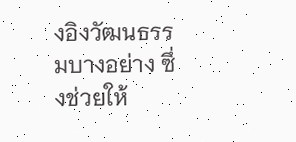งอิงวัฒนธรรมบางอย่าง ซึ่งช่วยให้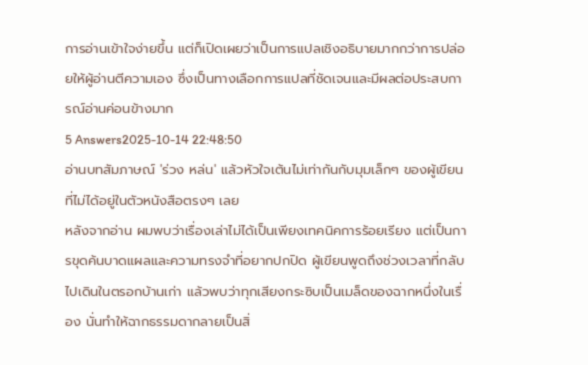การอ่านเข้าใจง่ายขึ้น แต่ก็เปิดเผยว่าเป็นการแปลเชิงอธิบายมากกว่าการปล่อยให้ผู้อ่านตีความเอง ซึ่งเป็นทางเลือกการแปลที่ชัดเจนและมีผลต่อประสบการณ์อ่านค่อนข้างมาก
5 Answers2025-10-14 22:48:50
อ่านบทสัมภาษณ์ 'ร่วง หล่น' แล้วหัวใจเต้นไม่เท่ากันกับมุมเล็กๆ ของผู้เขียนที่ไม่ได้อยู่ในตัวหนังสือตรงๆ เลย
หลังจากอ่าน ผมพบว่าเรื่องเล่าไม่ได้เป็นเพียงเทคนิคการร้อยเรียง แต่เป็นการขุดค้นบาดแผลและความทรงจำที่อยากปกปิด ผู้เขียนพูดถึงช่วงเวลาที่กลับไปเดินในตรอกบ้านเก่า แล้วพบว่าทุกเสียงกระซิบเป็นเมล็ดของฉากหนึ่งในเรื่อง นั่นทำให้ฉากธรรมดากลายเป็นสิ่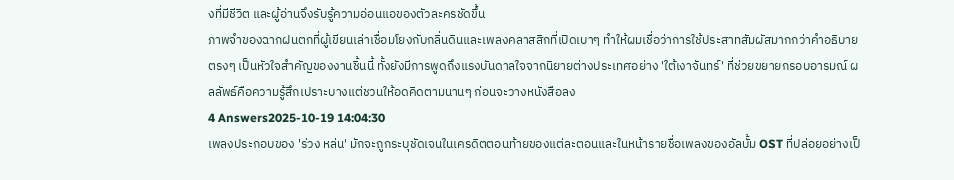งที่มีชีวิต และผู้อ่านจึงรับรู้ความอ่อนแอของตัวละครชัดขึ้น
ภาพจำของฉากฝนตกที่ผู้เขียนเล่าเชื่อมโยงกับกลิ่นดินและเพลงคลาสสิกที่เปิดเบาๆ ทำให้ผมเชื่อว่าการใช้ประสาทสัมผัสมากกว่าคำอธิบายตรงๆ เป็นหัวใจสำคัญของงานชิ้นนี้ ทั้งยังมีการพูดถึงแรงบันดาลใจจากนิยายต่างประเทศอย่าง 'ใต้เงาจันทร์' ที่ช่วยขยายกรอบอารมณ์ ผลลัพธ์คือความรู้สึกเปราะบางแต่ชวนให้อดคิดตามนานๆ ก่อนจะวางหนังสือลง
4 Answers2025-10-19 14:04:30
เพลงประกอบของ 'ร่วง หล่น' มักจะถูกระบุชัดเจนในเครดิตตอนท้ายของแต่ละตอนและในหน้ารายชื่อเพลงของอัลบั้ม OST ที่ปล่อยอย่างเป็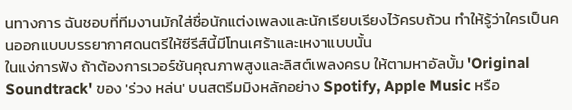นทางการ ฉันชอบที่ทีมงานมักใส่ชื่อนักแต่งเพลงและนักเรียบเรียงไว้ครบถ้วน ทำให้รู้ว่าใครเป็นคนออกแบบบรรยากาศดนตรีให้ซีรีส์นี้มีโทนเศร้าและเหงาแบบนั้น
ในแง่การฟัง ถ้าต้องการเวอร์ชันคุณภาพสูงและลิสต์เพลงครบ ให้ตามหาอัลบั้ม 'Original Soundtrack' ของ 'ร่วง หล่น' บนสตรีมมิงหลักอย่าง Spotify, Apple Music หรือ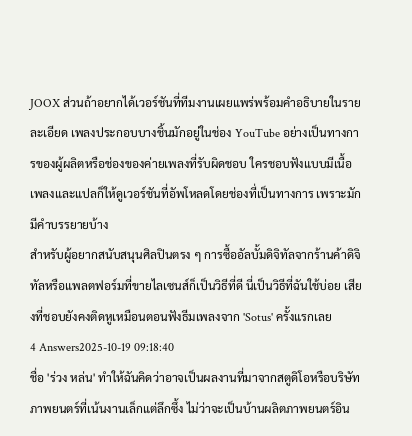JOOX ส่วนถ้าอยากได้เวอร์ชันที่ทีมงานเผยแพร่พร้อมคำอธิบายในรายละเอียด เพลงประกอบบางชิ้นมักอยู่ในช่อง YouTube อย่างเป็นทางการของผู้ผลิตหรือช่องของค่ายเพลงที่รับผิดชอบ ใครชอบฟังแบบมีเนื้อเพลงและแปลก็ให้ดูเวอร์ชันที่อัพโหลดโดยช่องที่เป็นทางการ เพราะมักมีคำบรรยายบ้าง
สำหรับผู้อยากสนับสนุนศิลปินตรง ๆ การซื้ออัลบั้มดิจิทัลจากร้านค้าดิจิทัลหรือแพลตฟอร์มที่ขายไลเซนส์ก็เป็นวิธีที่ดี นี่เป็นวิธีที่ฉันใช้บ่อย เสียงที่ชอบยังคงติดหูเหมือนตอนฟังธีมเพลงจาก 'Sotus' ครั้งแรกเลย
4 Answers2025-10-19 09:18:40
ชื่อ 'ร่วง หล่น' ทำให้ฉันคิดว่าอาจเป็นผลงานที่มาจากสตูดิโอหรือบริษัทภาพยนตร์ที่เน้นงานเล็กแต่ลึกซึ้ง ไม่ว่าจะเป็นบ้านผลิตภาพยนตร์อิน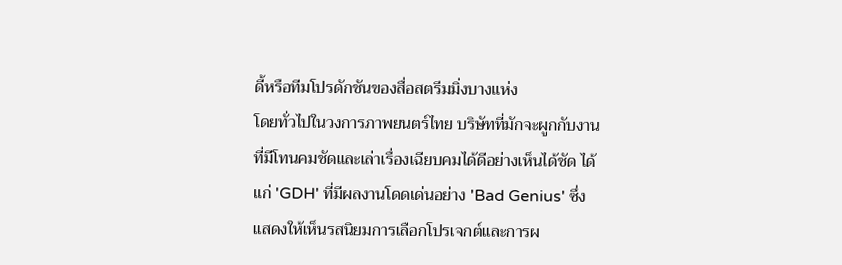ดี้หรือทีมโปรดักชันของสื่อสตรีมมิ่งบางแห่ง
โดยทั่วไปในวงการภาพยนตร์ไทย บริษัทที่มักจะผูกกับงานที่มีโทนคมชัดและเล่าเรื่องเฉียบคมได้ดีอย่างเห็นได้ชัด ได้แก่ 'GDH' ที่มีผลงานโดดเด่นอย่าง 'Bad Genius' ซึ่งแสดงให้เห็นรสนิยมการเลือกโปรเจกต์และการผ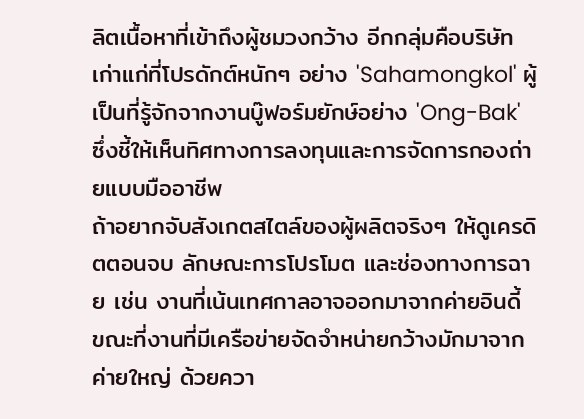ลิตเนื้อหาที่เข้าถึงผู้ชมวงกว้าง อีกกลุ่มคือบริษัทเก่าแก่ที่โปรดักต์หนักๆ อย่าง 'Sahamongkol' ผู้เป็นที่รู้จักจากงานบู๊ฟอร์มยักษ์อย่าง 'Ong-Bak' ซึ่งชี้ให้เห็นทิศทางการลงทุนและการจัดการกองถ่ายแบบมืออาชีพ
ถ้าอยากจับสังเกตสไตล์ของผู้ผลิตจริงๆ ให้ดูเครดิตตอนจบ ลักษณะการโปรโมต และช่องทางการฉาย เช่น งานที่เน้นเทศกาลอาจออกมาจากค่ายอินดี้ ขณะที่งานที่มีเครือข่ายจัดจำหน่ายกว้างมักมาจากค่ายใหญ่ ด้วยควา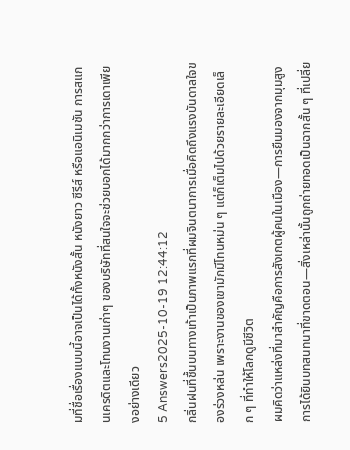มที่ชื่อเรื่องแบบนี้อาจเป็นได้ทั้งหนังสั้น หนังยาว ซีรีส์ หรือแอนิเมชัน การสแกนเครดิตและโทนงานเก่าๆ ของบริษัทที่สนใจจะช่วยบอกได้มากกว่าการเดาเพียงอย่างเดียว
5 Answers2025-10-19 12:44:12
กลิ่นฝนที่ชื้นบนทางเท้าเป็นภาพแรกที่ผมจินตนาการเมื่อคิดถึงแรงบันดาลใจของร่วงหล่น เพราะงานของเขามักมีโทนหม่น ๆ แต่ก็เต็มไปด้วยรายละเอียดเล็ก ๆ ที่ทำให้โลกดูมีชีวิต
ผมคิดว่าแหล่งที่มาสำคัญคือการสังเกตผู้คนในเมือง—การยืนมองจากมุมสูง การได้ยินบทสนทนาที่ขาดตอน—สิ่งเหล่านั้นถูกถ่ายทอดเป็นฉากสั้น ๆ ที่เปลี่ย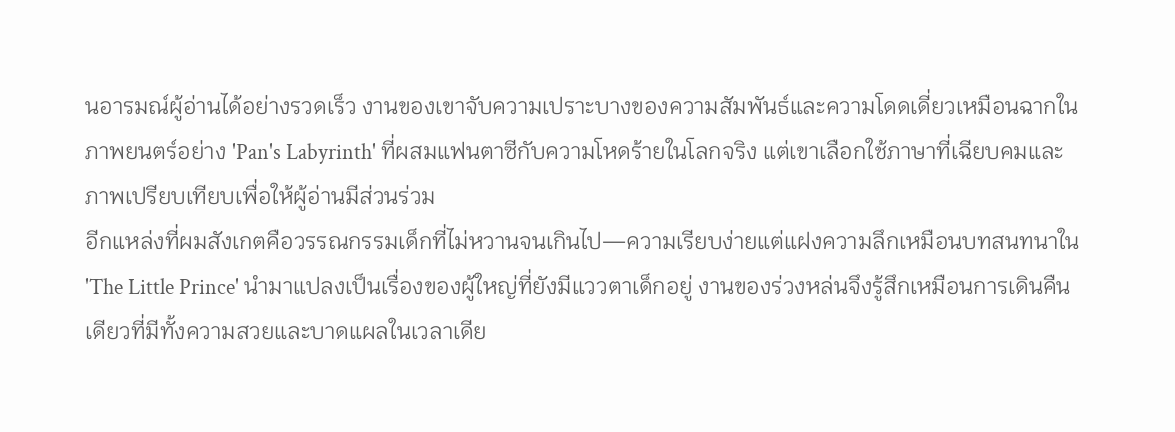นอารมณ์ผู้อ่านได้อย่างรวดเร็ว งานของเขาจับความเปราะบางของความสัมพันธ์และความโดดเดี่ยวเหมือนฉากในภาพยนตร์อย่าง 'Pan's Labyrinth' ที่ผสมแฟนตาซีกับความโหดร้ายในโลกจริง แต่เขาเลือกใช้ภาษาที่เฉียบคมและภาพเปรียบเทียบเพื่อให้ผู้อ่านมีส่วนร่วม
อีกแหล่งที่ผมสังเกตคือวรรณกรรมเด็กที่ไม่หวานจนเกินไป—ความเรียบง่ายแต่แฝงความลึกเหมือนบทสนทนาใน 'The Little Prince' นำมาแปลงเป็นเรื่องของผู้ใหญ่ที่ยังมีแววตาเด็กอยู่ งานของร่วงหล่นจึงรู้สึกเหมือนการเดินคืนเดียวที่มีทั้งความสวยและบาดแผลในเวลาเดีย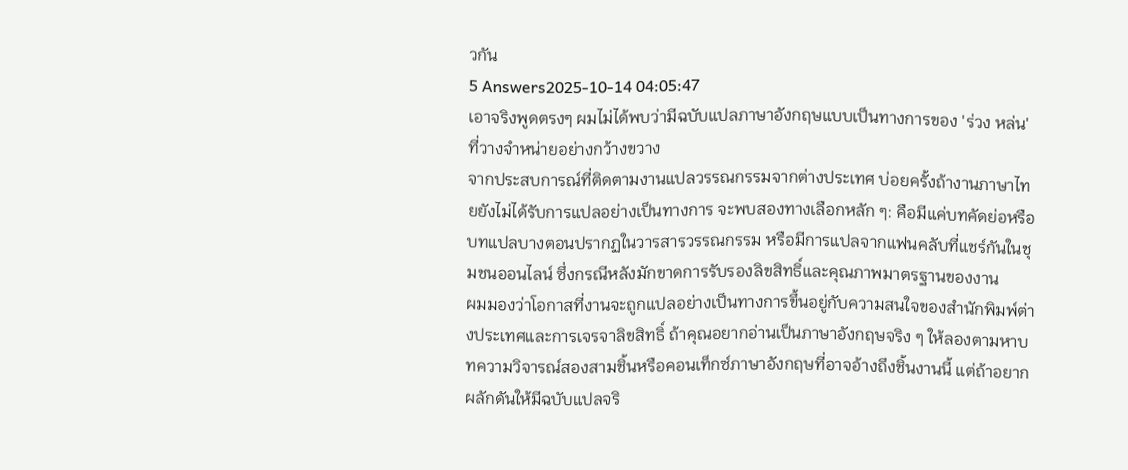วกัน
5 Answers2025-10-14 04:05:47
เอาจริงพูดตรงๆ ผมไม่ได้พบว่ามีฉบับแปลภาษาอังกฤษแบบเป็นทางการของ 'ร่วง หล่น' ที่วางจำหน่ายอย่างกว้างขวาง
จากประสบการณ์ที่ติดตามงานแปลวรรณกรรมจากต่างประเทศ บ่อยครั้งถ้างานภาษาไทยยังไม่ได้รับการแปลอย่างเป็นทางการ จะพบสองทางเลือกหลัก ๆ: คือมีแค่บทคัดย่อหรือบทแปลบางตอนปรากฏในวารสารวรรณกรรม หรือมีการแปลจากแฟนคลับที่แชร์กันในชุมชนออนไลน์ ซึ่งกรณีหลังมักขาดการรับรองลิขสิทธิ์และคุณภาพมาตรฐานของงาน
ผมมองว่าโอกาสที่งานจะถูกแปลอย่างเป็นทางการขึ้นอยู่กับความสนใจของสำนักพิมพ์ต่างประเทศและการเจรจาลิขสิทธิ์ ถ้าคุณอยากอ่านเป็นภาษาอังกฤษจริง ๆ ให้ลองตามหาบทความวิจารณ์สองสามชิ้นหรือคอนเท็กซ์ภาษาอังกฤษที่อาจอ้างถึงชิ้นงานนี้ แต่ถ้าอยากผลักดันให้มีฉบับแปลจริ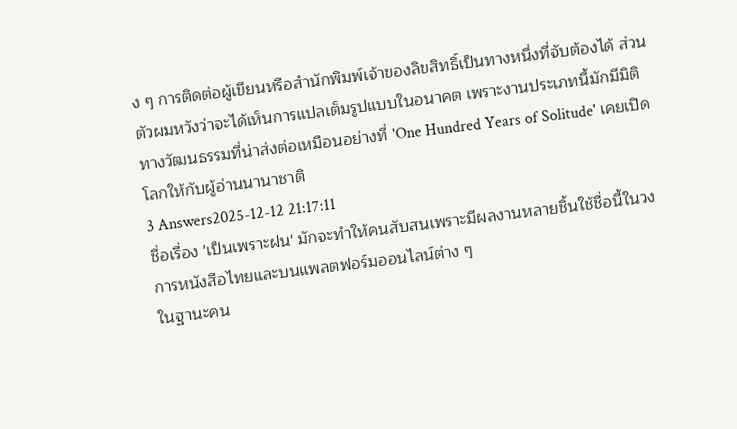ง ๆ การติดต่อผู้เขียนหรือสำนักพิมพ์เจ้าของลิขสิทธิ์เป็นทางหนึ่งที่จับต้องได้ ส่วนตัวผมหวังว่าจะได้เห็นการแปลเต็มรูปแบบในอนาคต เพราะงานประเภทนี้มักมีมิติทางวัฒนธรรมที่น่าส่งต่อเหมือนอย่างที่ 'One Hundred Years of Solitude' เคยเปิดโลกให้กับผู้อ่านนานาชาติ
3 Answers2025-12-12 21:17:11
ชื่อเรื่อง 'เป็นเพราะฝน' มักจะทำให้คนสับสนเพราะมีผลงานหลายชิ้นใช้ชื่อนี้ในวงการหนังสือไทยและบนแพลตฟอร์มออนไลน์ต่าง ๆ
ในฐานะคน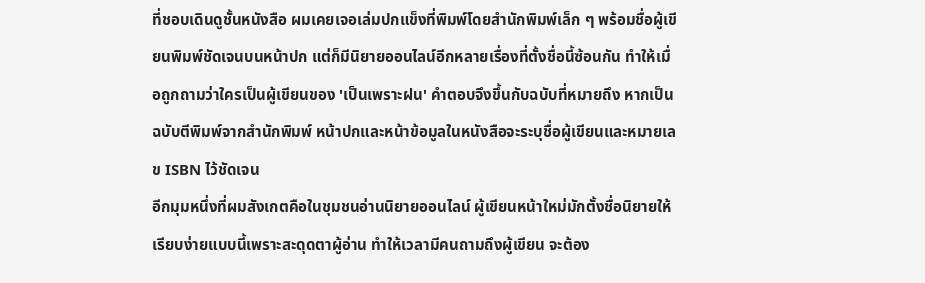ที่ชอบเดินดูชั้นหนังสือ ผมเคยเจอเล่มปกแข็งที่พิมพ์โดยสำนักพิมพ์เล็ก ๆ พร้อมชื่อผู้เขียนพิมพ์ชัดเจนบนหน้าปก แต่ก็มีนิยายออนไลน์อีกหลายเรื่องที่ตั้งชื่อนี้ซ้อนกัน ทำให้เมื่อถูกถามว่าใครเป็นผู้เขียนของ 'เป็นเพราะฝน' คำตอบจึงขึ้นกับฉบับที่หมายถึง หากเป็นฉบับตีพิมพ์จากสำนักพิมพ์ หน้าปกและหน้าข้อมูลในหนังสือจะระบุชื่อผู้เขียนและหมายเลข ISBN ไว้ชัดเจน
อีกมุมหนึ่งที่ผมสังเกตคือในชุมชนอ่านนิยายออนไลน์ ผู้เขียนหน้าใหม่มักตั้งชื่อนิยายให้เรียบง่ายแบบนี้เพราะสะดุดตาผู้อ่าน ทำให้เวลามีคนถามถึงผู้เขียน จะต้อง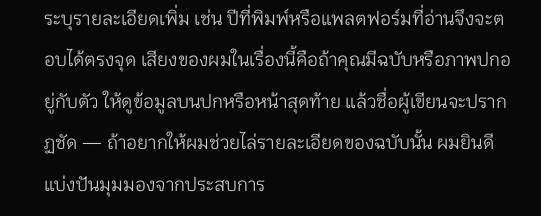ระบุรายละเอียดเพิ่ม เช่น ปีที่พิมพ์หรือแพลตฟอร์มที่อ่านจึงจะตอบได้ตรงจุด เสียงของผมในเรื่องนี้คือถ้าคุณมีฉบับหรือภาพปกอยู่กับตัว ให้ดูข้อมูลบนปกหรือหน้าสุดท้าย แล้วชื่อผู้เขียนจะปรากฏชัด — ถ้าอยากให้ผมช่วยไล่รายละเอียดของฉบับนั้น ผมยินดีแบ่งปันมุมมองจากประสบการ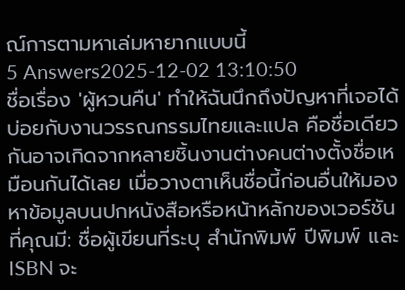ณ์การตามหาเล่มหายากแบบนี้
5 Answers2025-12-02 13:10:50
ชื่อเรื่อง 'ผู้หวนคืน' ทำให้ฉันนึกถึงปัญหาที่เจอได้บ่อยกับงานวรรณกรรมไทยและแปล คือชื่อเดียวกันอาจเกิดจากหลายชิ้นงานต่างคนต่างตั้งชื่อเหมือนกันได้เลย เมื่อวางตาเห็นชื่อนี้ก่อนอื่นให้มองหาข้อมูลบนปกหนังสือหรือหน้าหลักของเวอร์ชันที่คุณมี: ชื่อผู้เขียนที่ระบุ สำนักพิมพ์ ปีพิมพ์ และ ISBN จะ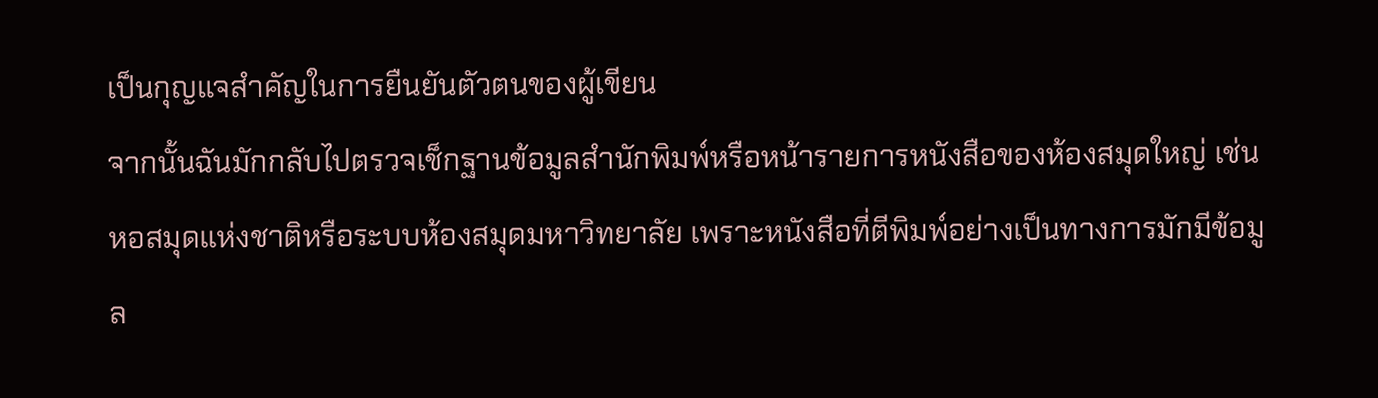เป็นกุญแจสำคัญในการยืนยันตัวตนของผู้เขียน
จากนั้นฉันมักกลับไปตรวจเช็กฐานข้อมูลสำนักพิมพ์หรือหน้ารายการหนังสือของห้องสมุดใหญ่ เช่น หอสมุดแห่งชาติหรือระบบห้องสมุดมหาวิทยาลัย เพราะหนังสือที่ตีพิมพ์อย่างเป็นทางการมักมีข้อมูล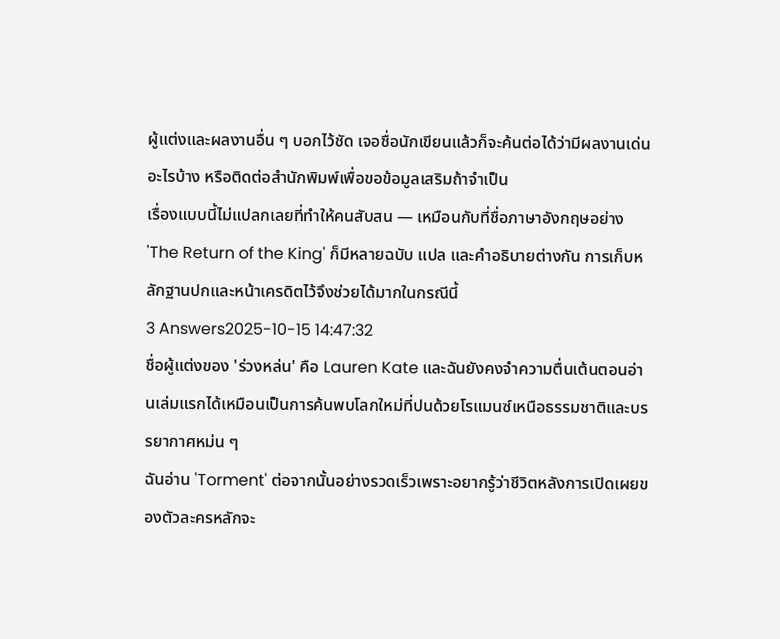ผู้แต่งและผลงานอื่น ๆ บอกไว้ชัด เจอชื่อนักเขียนแล้วก็จะค้นต่อได้ว่ามีผลงานเด่นอะไรบ้าง หรือติดต่อสำนักพิมพ์เพื่อขอข้อมูลเสริมถ้าจำเป็น
เรื่องแบบนี้ไม่แปลกเลยที่ทำให้คนสับสน — เหมือนกับที่ชื่อภาษาอังกฤษอย่าง 'The Return of the King' ก็มีหลายฉบับ แปล และคำอธิบายต่างกัน การเก็บหลักฐานปกและหน้าเครดิตไว้จึงช่วยได้มากในกรณีนี้
3 Answers2025-10-15 14:47:32
ชื่อผู้แต่งของ 'ร่วงหล่น' คือ Lauren Kate และฉันยังคงจำความตื่นเต้นตอนอ่านเล่มแรกได้เหมือนเป็นการค้นพบโลกใหม่ที่ปนด้วยโรแมนซ์เหนือธรรมชาติและบรรยากาศหม่น ๆ
ฉันอ่าน 'Torment' ต่อจากนั้นอย่างรวดเร็วเพราะอยากรู้ว่าชีวิตหลังการเปิดเผยของตัวละครหลักจะ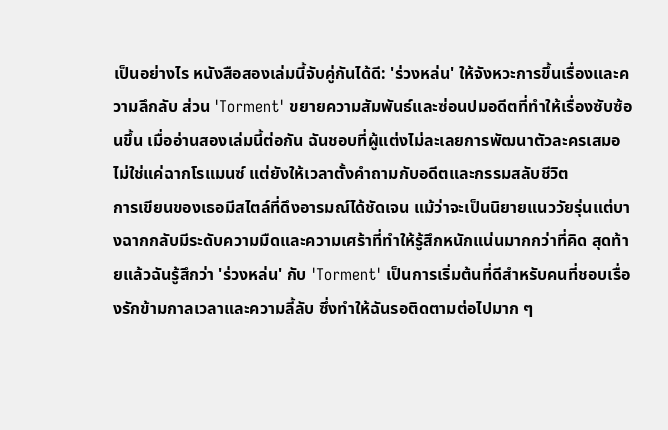เป็นอย่างไร หนังสือสองเล่มนี้จับคู่กันได้ดี: 'ร่วงหล่น' ให้จังหวะการขึ้นเรื่องและความลึกลับ ส่วน 'Torment' ขยายความสัมพันธ์และซ่อนปมอดีตที่ทำให้เรื่องซับซ้อนขึ้น เมื่ออ่านสองเล่มนี้ต่อกัน ฉันชอบที่ผู้แต่งไม่ละเลยการพัฒนาตัวละครเสมอ ไม่ใช่แค่ฉากโรแมนซ์ แต่ยังให้เวลาตั้งคำถามกับอดีตและกรรมสลับชีวิต
การเขียนของเธอมีสไตล์ที่ดึงอารมณ์ได้ชัดเจน แม้ว่าจะเป็นนิยายแนววัยรุ่นแต่บางฉากกลับมีระดับความมืดและความเศร้าที่ทำให้รู้สึกหนักแน่นมากกว่าที่คิด สุดท้ายแล้วฉันรู้สึกว่า 'ร่วงหล่น' กับ 'Torment' เป็นการเริ่มต้นที่ดีสำหรับคนที่ชอบเรื่องรักข้ามกาลเวลาและความลี้ลับ ซึ่งทำให้ฉันรอติดตามต่อไปมาก ๆ